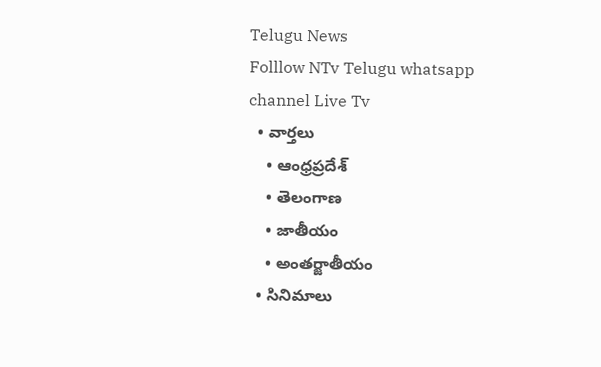Telugu News
Folllow NTv Telugu whatsapp channel Live Tv
  • వార్తలు
    • ఆంధ్రప్రదేశ్
    • తెలంగాణ
    • జాతీయం
    • అంతర్జాతీయం
  • సినిమాలు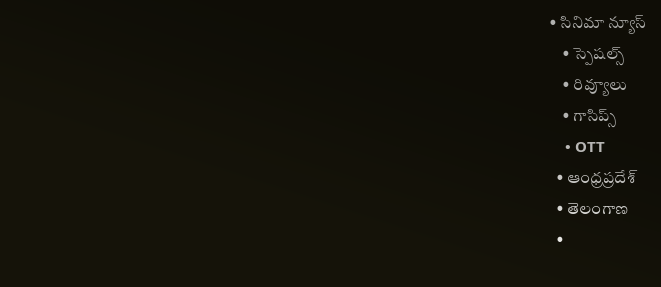• సినిమా న్యూస్
    • స్పెషల్స్
    • రివ్యూలు
    • గాసిప్స్
    • OTT
  • ఆంధ్రప్రదేశ్
  • తెలంగాణ
  •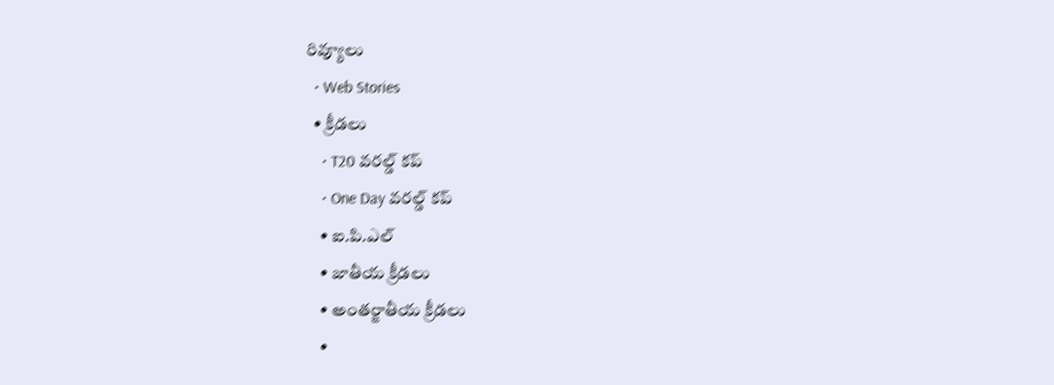రివ్యూలు
  • Web Stories
  • క్రీడలు
    • T20 వరల్డ్ కప్
    • One Day వరల్డ్ కప్
    • ఐ.పి.ఎల్
    • జాతీయ క్రీడలు
    • అంతర్జాతీయ క్రీడలు
    •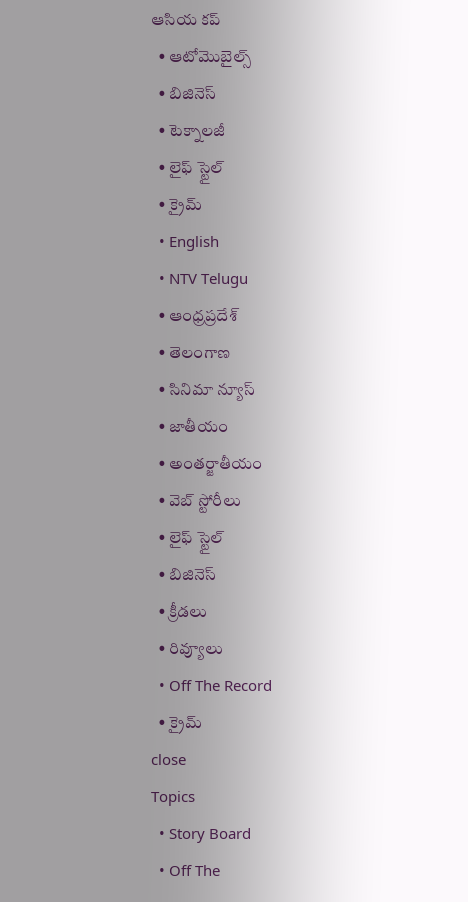ఆసియ కప్
  • ఆటోమొబైల్స్
  • బిజినెస్‌
  • టెక్నాలజీ
  • లైఫ్ స్టైల్
  • క్రైమ్
  • English
  • NTV Telugu
  • ఆంధ్రప్రదేశ్
  • తెలంగాణ
  • సినిమా న్యూస్
  • జాతీయం
  • అంతర్జాతీయం
  • వెబ్ స్టోరీలు
  • లైఫ్ స్టైల్
  • బిజినెస్‌
  • క్రీడలు
  • రివ్యూలు
  • Off The Record
  • క్రైమ్
close
Topics
  • Story Board
  • Off The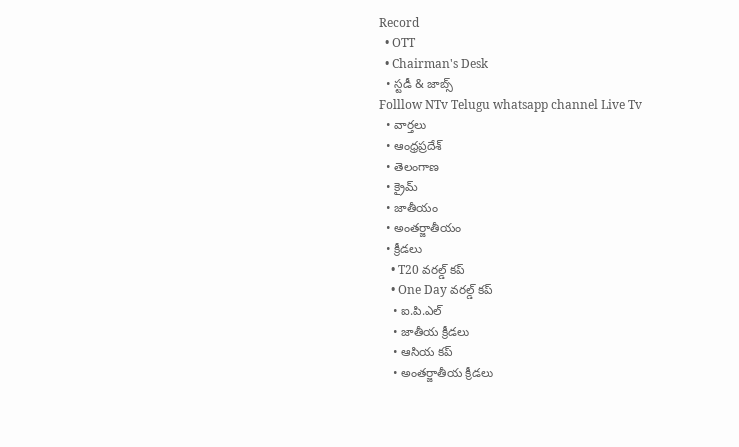Record
  • OTT
  • Chairman's Desk
  • స్టడీ & జాబ్స్
Folllow NTv Telugu whatsapp channel Live Tv
  • వార్తలు
  • ఆంధ్రప్రదేశ్
  • తెలంగాణ
  • క్రైమ్
  • జాతీయం
  • అంతర్జాతీయం
  • క్రీడలు
    • T20 వరల్డ్ కప్
    • One Day వరల్డ్ కప్
    • ఐ.పి.ఎల్
    • జాతీయ క్రీడలు
    • ఆసియ కప్
    • అంతర్జాతీయ క్రీడలు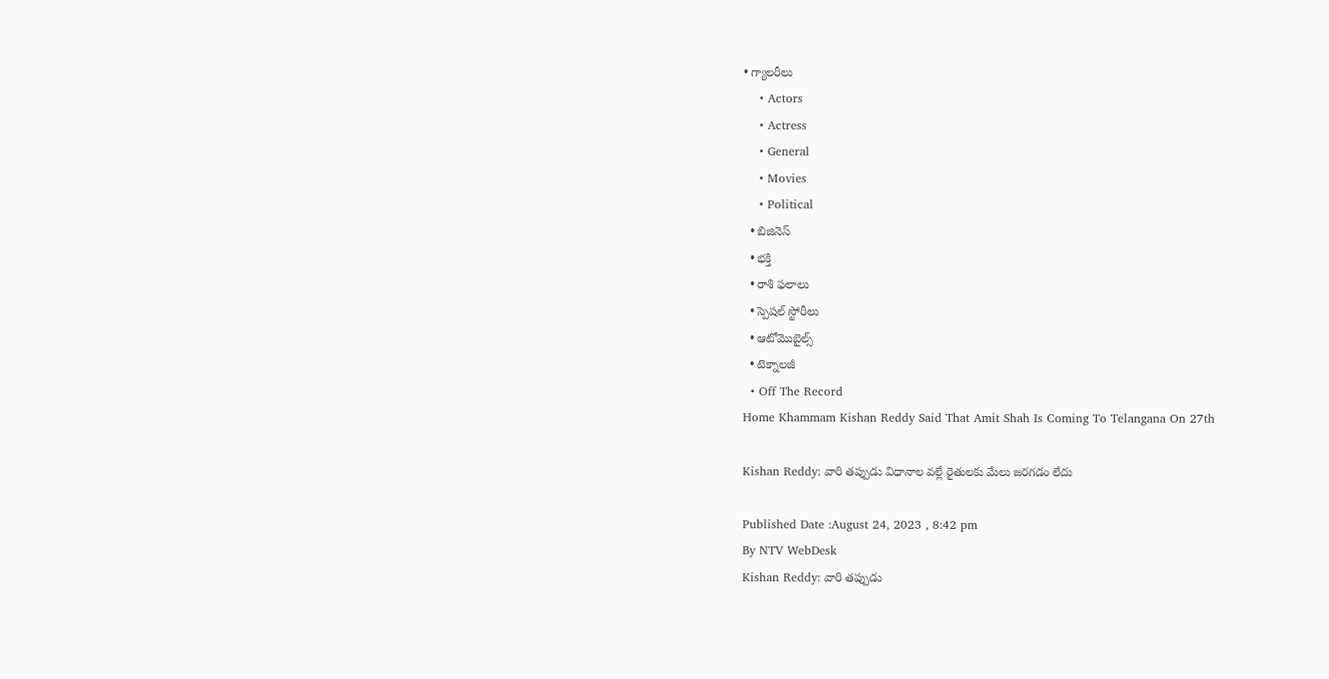• గ్యాలరీలు
    • Actors
    • Actress
    • General
    • Movies
    • Political
  • బిజినెస్‌
  • భక్తి
  • రాశి ఫలాలు
  • స్పెషల్‌ స్టోరీలు
  • ఆటోమొబైల్స్
  • టెక్నాలజీ
  • Off The Record
Home Khammam Kishan Reddy Said That Amit Shah Is Coming To Telangana On 27th

Kishan Reddy: వారి తప్పుడు విధానాల వల్లే రైతులకు మేలు జరగడం లేదు

Published Date :August 24, 2023 , 8:42 pm
By NTV WebDesk
Kishan Reddy: వారి తప్పుడు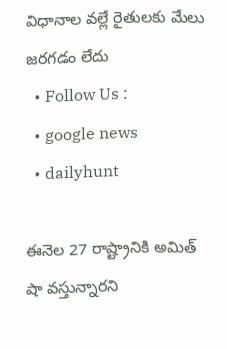విధానాల వల్లే రైతులకు మేలు జరగడం లేదు
  • Follow Us :
  • google news
  • dailyhunt

ఈనెల 27 రాష్ట్రానికి అమిత్ షా వస్తున్నారని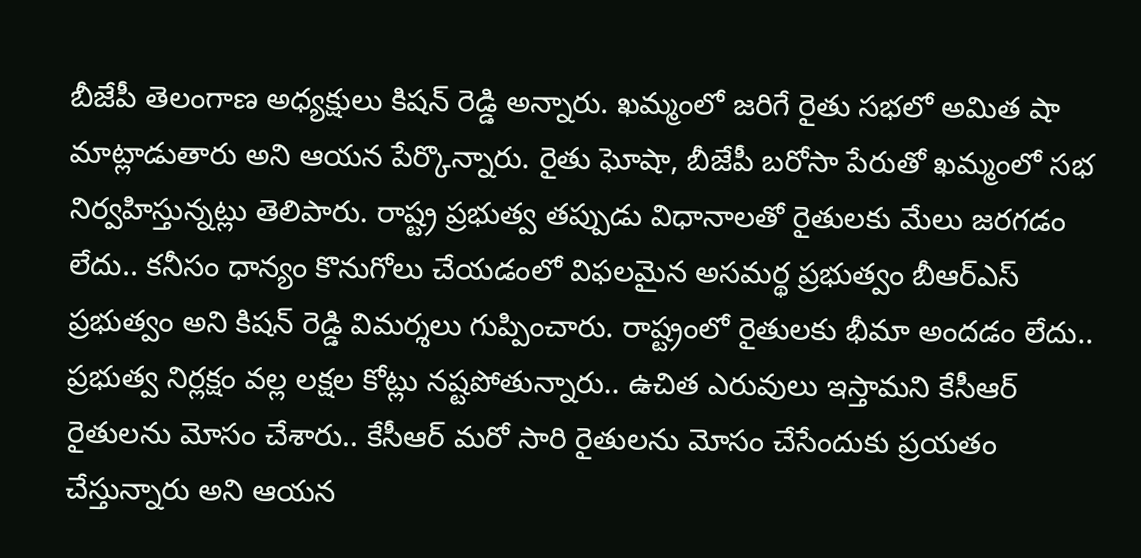బీజేపీ తెలంగాణ అధ్యక్షులు కిషన్ రెడ్డి అన్నారు. ఖమ్మంలో జరిగే రైతు సభలో అమిత షా మాట్లాడుతారు అని ఆయన పేర్కొన్నారు. రైతు ఘోషా, బీజేపీ బరోసా పేరుతో ఖమ్మంలో సభ నిర్వహిస్తున్నట్లు తెలిపారు. రాష్ట్ర ప్రభుత్వ తప్పుడు విధానాలతో రైతులకు మేలు జరగడం లేదు.. కనీసం ధాన్యం కొనుగోలు చేయడంలో విఫలమైన అసమర్థ ప్రభుత్వం బీఆర్ఎస్ ప్రభుత్వం అని కిషన్ రెడ్డి విమర్శలు గుప్పించారు. రాష్ట్రంలో రైతులకు భీమా అందడం లేదు.. ప్రభుత్వ నిర్లక్షం వల్ల లక్షల కోట్లు నష్టపోతున్నారు.. ఉచిత ఎరువులు ఇస్తామని కేసీఆర్ రైతులను మోసం చేశారు.. కేసీఆర్ మరో సారి రైతులను మోసం చేసేందుకు ప్రయతం చేస్తున్నారు అని ఆయన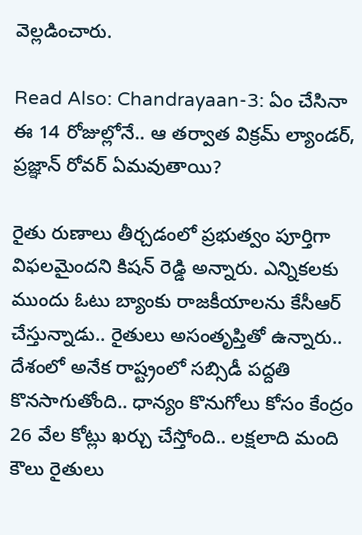వెల్లడించారు.

Read Also: Chandrayaan-3: ఏం చేసినా ఈ 14 రోజుల్లోనే.. ఆ తర్వాత విక్రమ్‌ ల్యాండర్, ప్రజ్ఞాన్‌ రోవర్ ఏమవుతాయి?

రైతు రుణాలు తీర్చడంలో ప్రభుత్వం పూర్తిగా విఫలమైందని కిషన్ రెడ్డి అన్నారు. ఎన్నికలకు ముందు ఓటు బ్యాంకు రాజకీయాలను కేసీఆర్ చేస్తున్నాడు.. రైతులు అసంతృప్తితో ఉన్నారు.. దేశంలో అనేక రాష్ట్రంలో సబ్సిడీ పద్దతి కొనసాగుతోంది.. ధాన్యం కొనుగోలు కోసం కేంద్రం 26 వేల కోట్లు ఖర్చు చేస్తోంది.. లక్షలాది మంది కౌలు రైతులు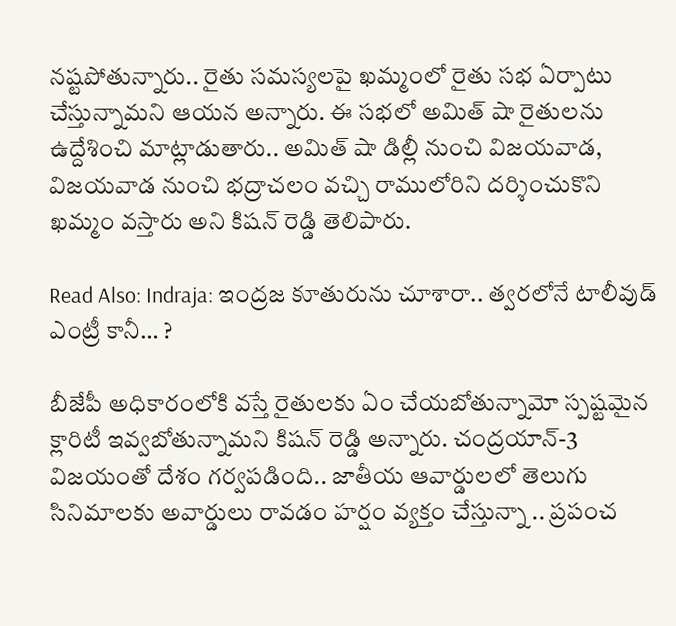నష్టపోతున్నారు.. రైతు సమస్యలపై ఖమ్మంలో రైతు సభ ఏర్పాటు చేస్తున్నామని ఆయన అన్నారు. ఈ సభలో అమిత్ షా రైతులను ఉద్దేశించి మాట్లాడుతారు.. అమిత్ షా డిల్లీ నుంచి విజయవాడ, విజయవాడ నుంచి భద్రాచలం వచ్చి రాములోరిని దర్శించుకొని ఖమ్మం వస్తారు అని కిషన్ రెడ్డి తెలిపారు.

Read Also: Indraja: ఇంద్రజ కూతురును చూశారా.. త్వరలోనే టాలీవుడ్ ఎంట్రీ కానీ… ?

బీజేపీ అధికారంలోకి వస్తే రైతులకు ఏం చేయబోతున్నామో స్పష్టమైన క్లారిటీ ఇవ్వబోతున్నామని కిషన్ రెడ్డి అన్నారు. చంద్రయాన్-3 విజయంతో దేశం గర్వపడింది.. జాతీయ ఆవార్డులలో తెలుగు సినిమాలకు అవార్డులు రావడం హర్షం వ్యక్తం చేస్తున్నా .. ప్రపంచ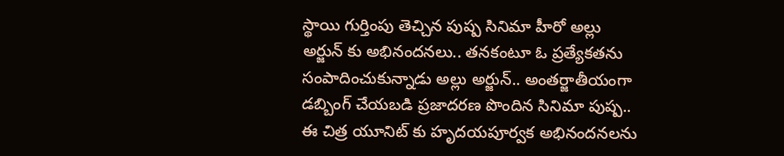స్థాయి గుర్తింపు తెచ్చిన పుష్ప సినిమా హీరో అల్లు అర్జున్ కు అభినందనలు.. తనకంటూ ఓ ప్రత్యేకతను సంపాదించుకున్నాడు అల్లు అర్జున్.. అంతర్జాతీయంగా డబ్బింగ్ చేయబడి ప్రజాదరణ పొందిన సినిమా పుష్ప.. ఈ చిత్ర యూనిట్ కు హృదయపూర్వక అభినందనలను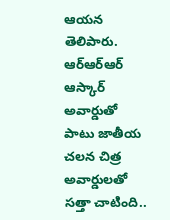ఆయన తెలిపారు. ఆర్ఆర్ఆర్ ఆస్కార్ అవార్డుతో పాటు జాతీయ చలన చిత్ర అవార్డులతో సత్తా చాటింది..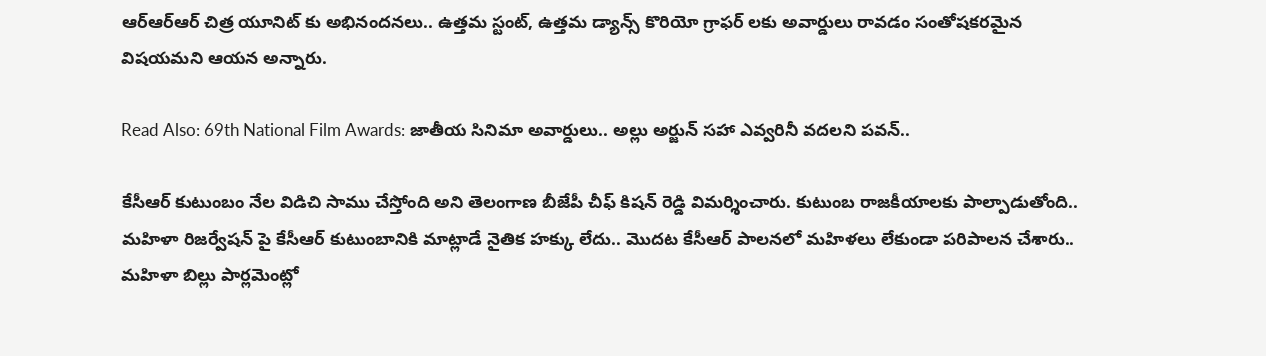ఆర్ఆర్ఆర్ చిత్ర యూనిట్ కు అభినందనలు.. ఉత్తమ స్టంట్, ఉత్తమ డ్యాన్స్ కొరియో గ్రాఫర్ లకు అవార్డులు రావడం సంతోషకరమైన విషయమని ఆయన అన్నారు.

Read Also: 69th National Film Awards: జాతీయ సినిమా అవార్డులు.. అల్లు అర్జున్‌ సహా ఎవ్వరినీ వదలని పవన్‌..

కేసీఆర్ కుటుంబం నేల విడిచి సాము చేస్తోంది అని తెలంగాణ బీజేపీ చీఫ్ కిషన్ రెడ్డి విమర్శించారు. కుటుంబ రాజకీయాలకు పాల్పాడుతోంది.. మహిళా రిజర్వేషన్ పై కేసీఆర్ కుటుంబానికి మాట్లాడే నైతిక హక్కు లేదు.. మొదట కేసీఆర్ పాలనలో మహిళలు లేకుండా పరిపాలన చేశారు.. మహిళా బిల్లు పార్లమెంట్లో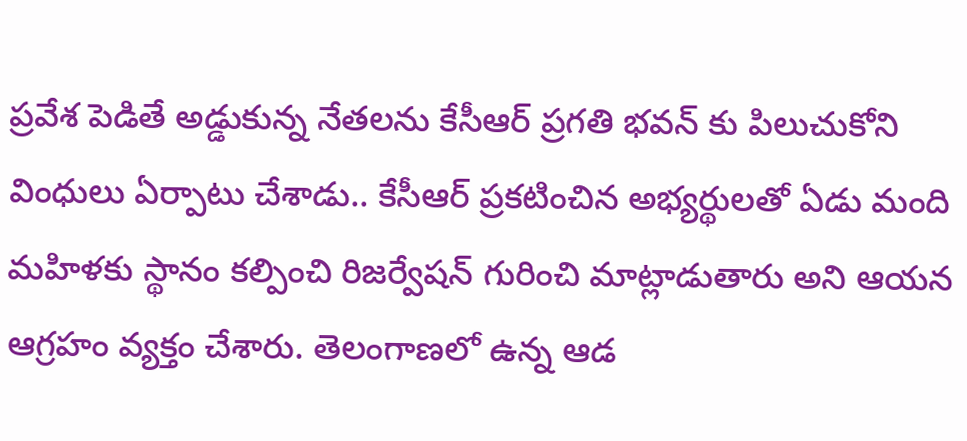ప్రవేశ పెడితే అడ్డుకున్న నేతలను కేసీఆర్ ప్రగతి భవన్ కు పిలుచుకోని వింధులు ఏర్పాటు చేశాడు.. కేసీఆర్ ప్రకటించిన అభ్యర్థులతో ఏడు మంది మహిళకు స్థానం కల్పించి రిజర్వేషన్ గురించి మాట్లాడుతారు అని ఆయన ఆగ్రహం వ్యక్తం చేశారు. తెలంగాణలో ఉన్న ఆడ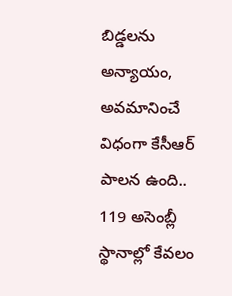బిడ్డలను అన్యాయం, అవమానించే విధంగా కేసీఆర్ పాలన ఉంది.. 119 అసెంబ్లీ స్థానాల్లో కేవలం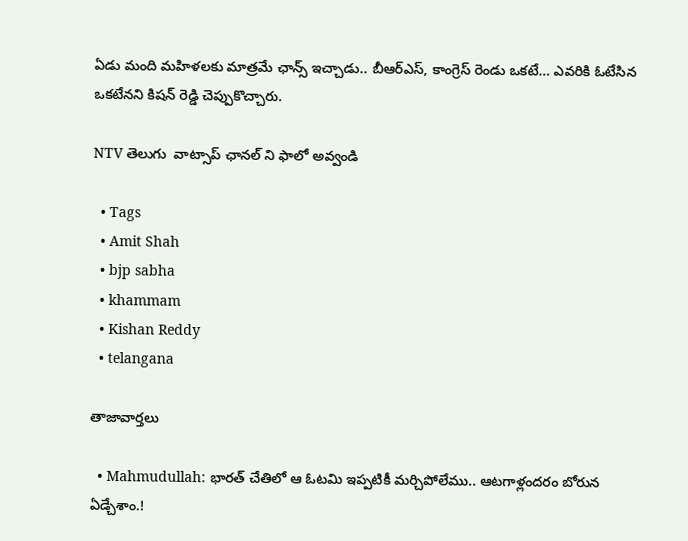ఏడు మంది మహిళలకు మాత్రమే ఛాన్స్ ఇచ్చాడు.. బీఆర్ఎస్, కాంగ్రెస్ రెండు ఒకటే… ఎవరికి ఓటేసిన ఒకటేనని కిషన్ రెడ్డి చెప్పుకొచ్చారు.

NTV తెలుగు  వాట్సాప్ ఛానల్ ని ఫాలో అవ్వండి

  • Tags
  • Amit Shah
  • bjp sabha
  • khammam
  • Kishan Reddy
  • telangana

తాజావార్తలు

  • Mahmudullah: భారత్ చేతిలో ఆ ఓటమి ఇప్పటికీ మర్చిపోలేము.. ఆటగాళ్లందరం బోరున ఏడ్చేశాం.!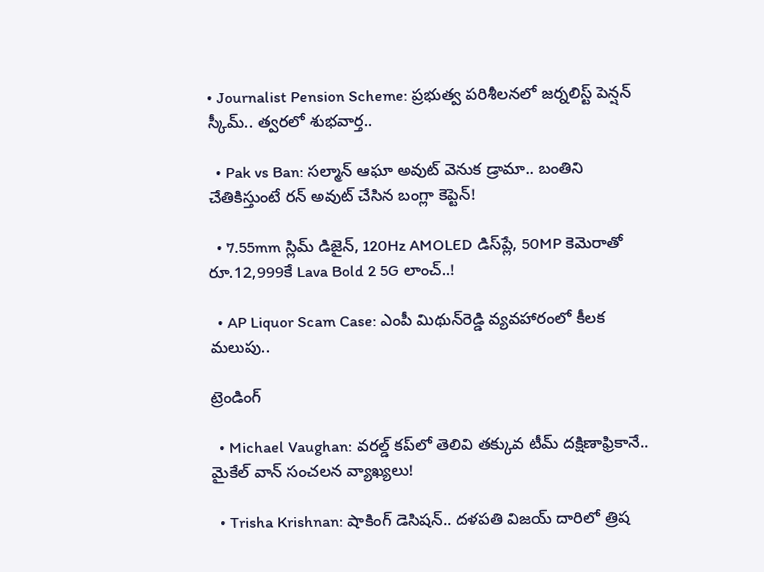• Journalist Pension Scheme: ప్రభుత్వ పరిశీలనలో జర్నలిస్ట్ పెన్షన్ స్కీమ్.. త్వరలో శుభవార్త..

  • Pak vs Ban: సల్మాన్ ఆఘా అవుట్ వెనుక డ్రామా.. బంతిని చేతికిస్తుంటే రన్ అవుట్ చేసిన బంగ్లా కెప్టెన్!

  • 7.55mm స్లిమ్ డిజైన్‌, 120Hz AMOLED డిస్‌ప్లే, 50MP కెమెరాతో రూ.12,999కే Lava Bold 2 5G లాంచ్..!

  • AP Liquor Scam Case: ఎంపీ మిథున్‌రెడ్డి వ్యవహారంలో కీలక మలుపు..

ట్రెండింగ్‌

  • Michael Vaughan: వరల్డ్‌ కప్‌లో తెలివి తక్కువ టీమ్ దక్షిణాఫ్రికానే.. మైకేల్ వాన్ సంచలన వ్యాఖ్యలు!

  • Trisha Krishnan: షాకింగ్ డెసిషన్.. దళపతి విజయ్ దారిలో త్రిష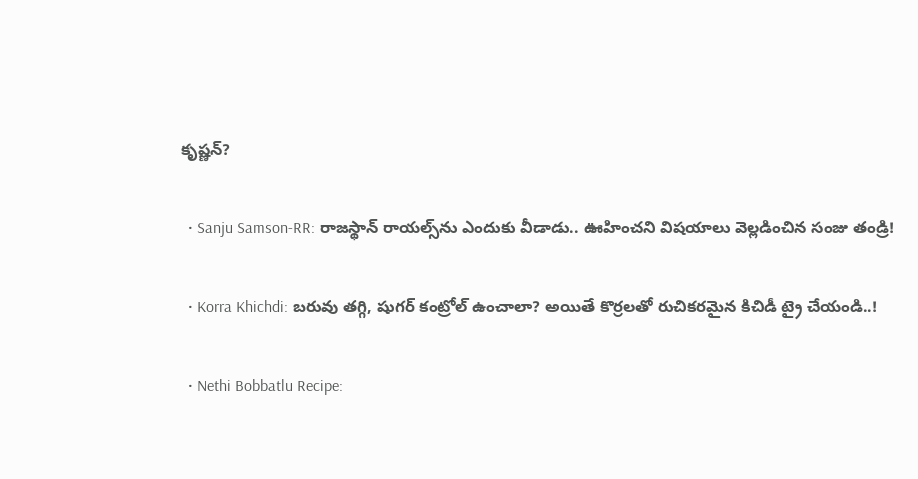కృష్ణన్?

  • Sanju Samson-RR: రాజస్థాన్ రాయల్స్‌ను ఎందుకు వీడాడు.. ఊహించని విషయాలు వెల్లడించిన సంజు తండ్రి!

  • Korra Khichdi: బరువు తగ్గి, షుగర్ కంట్రోల్ ఉంచాలా? అయితే కొర్రలతో రుచికరమైన కిచిడీ ట్రై చేయండి..!

  • Nethi Bobbatlu Recipe: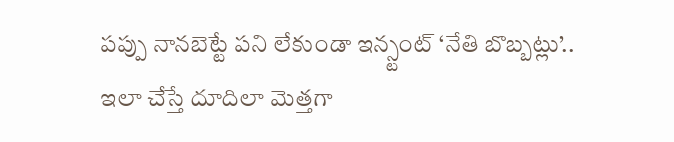పప్పు నానబెట్టే పని లేకుండా ఇన్స్టంట్ ‘నేతి బొబ్బట్లు’.. ఇలా చేస్తే దూదిలా మెత్తగా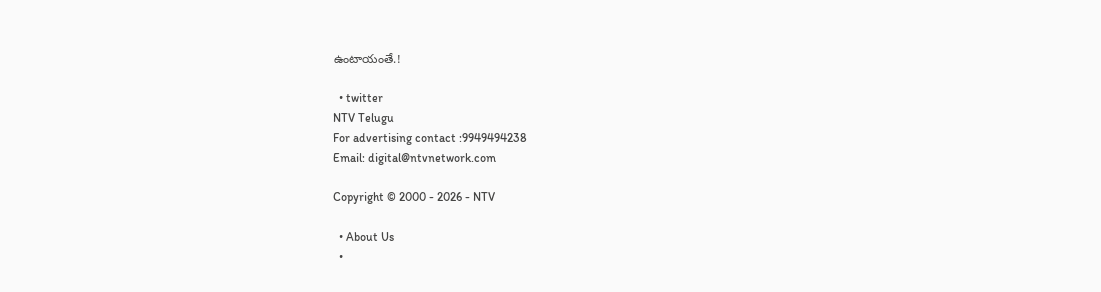ఉంటాయంతే.!

  • twitter
NTV Telugu
For advertising contact :9949494238
Email: digital@ntvnetwork.com

Copyright © 2000 - 2026 - NTV

  • About Us
  •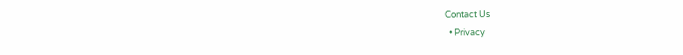Contact Us
  • Privacy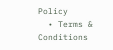Policy
  • Terms & Conditions